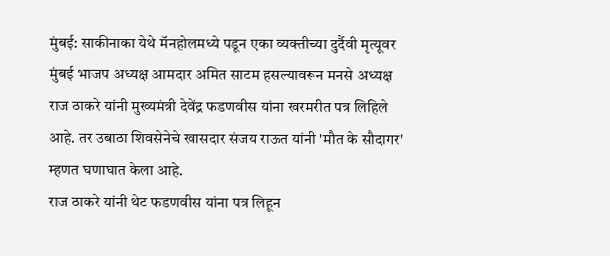मुंबई: साकीनाका येथे मॅनहोलमध्ये पडून एका व्यक्तीच्या दुर्दैवी मृत्यूवर मुंबई भाजप अध्यक्ष आमदार अमित साटम हसल्यावरून मनसे अध्यक्ष राज ठाकरे यांनी मुख्यमंत्री देवेंद्र फडणवीस यांना खरमरीत पत्र लिहिले आहे. तर उबाठा शिवसेनेचे खासदार संजय राऊत यांनी 'मौत के सौदागर' म्हणत घणाघात केला आहे.
राज ठाकरे यांनी थेट फडणवीस यांना पत्र लिहून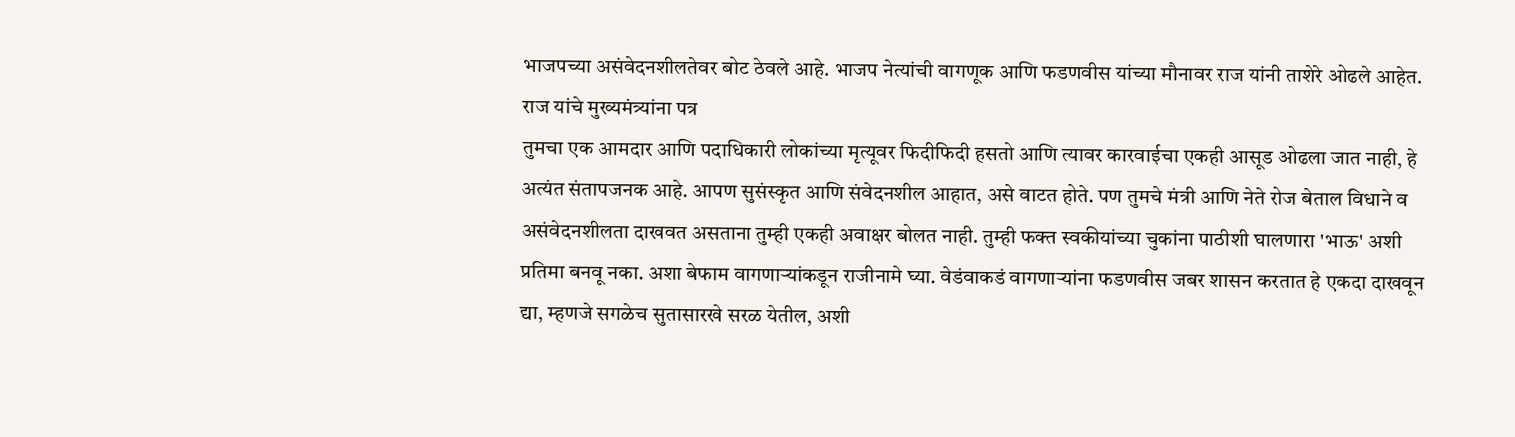भाजपच्या असंवेदनशीलतेवर बोट ठेवले आहे. भाजप नेत्यांची वागणूक आणि फडणवीस यांच्या मौनावर राज यांनी ताशेरे ओढले आहेत.
राज यांचे मुख्यमंत्र्यांना पत्र
तुमचा एक आमदार आणि पदाधिकारी लोकांच्या मृत्यूवर फिदीफिदी हसतो आणि त्यावर कारवाईचा एकही आसूड ओढला जात नाही, हे अत्यंत संतापजनक आहे. आपण सुसंस्कृत आणि संवेदनशील आहात, असे वाटत होते. पण तुमचे मंत्री आणि नेते रोज बेताल विधाने व असंवेदनशीलता दाखवत असताना तुम्ही एकही अवाक्षर बोलत नाही. तुम्ही फक्त स्वकीयांच्या चुकांना पाठीशी घालणारा 'भाऊ' अशी प्रतिमा बनवू नका. अशा बेफाम वागणाऱ्यांकडून राजीनामे घ्या. वेडंवाकडं वागणाऱ्यांना फडणवीस जबर शासन करतात हे एकदा दाखवून द्या, म्हणजे सगळेच सुतासारखे सरळ येतील, अशी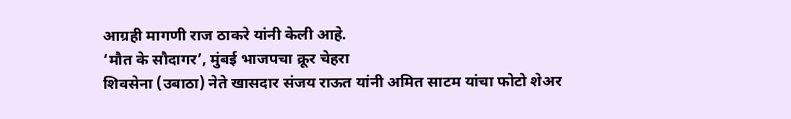आग्रही मागणी राज ठाकरे यांनी केली आहे.
‘मौत के सौदागर’, मुंबई भाजपचा क्रूर चेहरा
शिवसेना (उबाठा) नेते खासदार संजय राऊत यांनी अमित साटम यांचा फोटो शेअर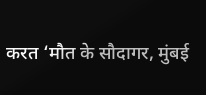करत ‘मौत के सौदागर, मुंबई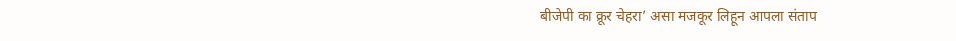बीजेपी का क्रूर चेहरा’ असा मजकूर लिहून आपला संताप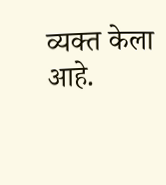व्यक्त केला आहे.